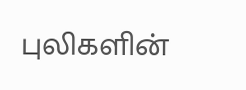புலிகளின்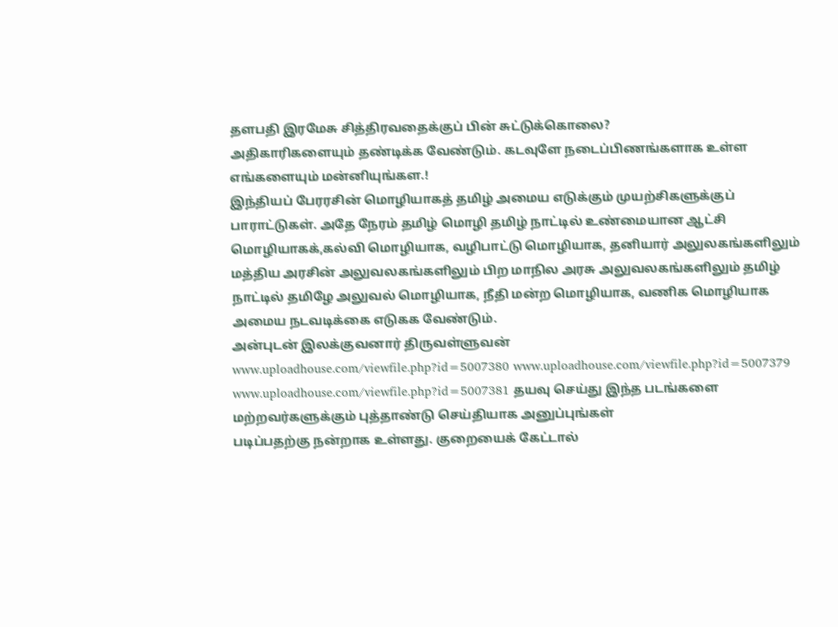தளபதி இரமேசு சித்திரவதைக்குப் பின் சுட்டுக்கொலை?
அதிகாரிகளையும் தண்டிக்க வேண்டும். கடவுளே நடைப்பிணங்களாக உள்ள எங்களையும் மன்னியுங்கள.!
இந்தியப் பேரரசின் மொழியாகத் தமிழ் அமைய எடுக்கும் முயற்சிகளுக்குப் பாராட்டுகள். அதே நேரம் தமிழ் மொழி தமிழ் நாட்டில் உண்மையான ஆட்சி மொழியாகக்,கல்வி மொழியாக, வழிபாட்டு மொழியாக, தனியார் அலுலகங்களிலும் மத்திய அரசின் அலுவலகங்களிலும் பிற மாநில அரசு அலுவலகங்களிலும் தமிழ் நாட்டில் தமிழே அலுவல் மொழியாக, நீதி மன்ற மொழியாக, வணிக மொழியாக அமைய நடவடிக்கை எடுகக வேண்டும்.
அன்புடன் இலக்குவனார் திருவள்ளுவன்
www.uploadhouse.com/viewfile.php?id=5007380 www.uploadhouse.com/viewfile.php?id=5007379 www.uploadhouse.com/viewfile.php?id=5007381 தயவு செய்து இந்த படங்களை மற்றவர்களுக்கும் புத்தாண்டு செய்தியாக அனுப்புங்கள்
படிப்பதற்கு நன்றாக உள்ளது. குறையைக் கேட்டால்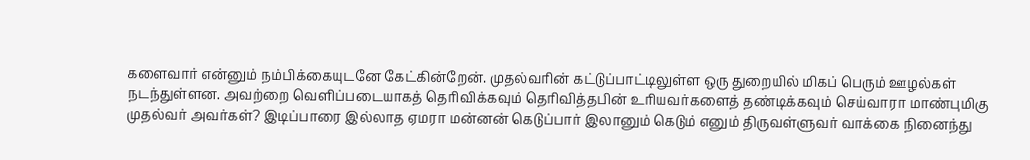களைவார் என்னும் நம்பிக்கையுடனே கேட்கின்றேன். முதல்வரின் கட்டுப்பாட்டிலுள்ள ஒரு துறையில் மிகப் பெரும் ஊழல்கள் நடந்துள்ளன. அவற்றை வெளிப்படையாகத் தெரிவிக்கவும் தெரிவித்தபின் உரியவர்களைத் தண்டிக்கவும் செய்வாரா மாண்புமிகு முதல்வர் அவர்கள்? இடிப்பாரை இல்லாத ஏமரா மன்னன் கெடுப்பார் இலானும் கெடும் எனும் திருவள்ளுவர் வாக்கை நினைந்து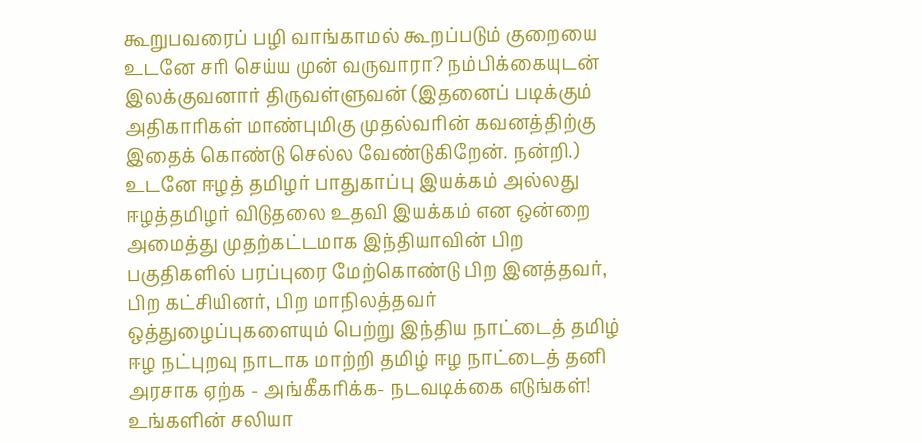கூறுபவரைப் பழி வாங்காமல் கூறப்படும் குறையை உடனே சரி செய்ய முன் வருவாரா? நம்பிக்கையுடன் இலக்குவனார் திருவள்ளுவன் (இதனைப் படிக்கும் அதிகாரிகள் மாண்புமிகு முதல்வரின் கவனத்திற்கு இதைக் கொண்டு செல்ல வேண்டுகிறேன். நன்றி.)
உடனே ஈழத் தமிழர் பாதுகாப்பு இயக்கம் அல்லது ஈழத்தமிழர் விடுதலை உதவி இயக்கம் என ஒன்றை அமைத்து முதற்கட்டமாக இந்தியாவின் பிற பகுதிகளில் பரப்புரை மேற்கொண்டு பிற இனத்தவர், பிற கட்சியினர், பிற மாநிலத்தவர் ஒத்துழைப்புகளையும் பெற்று இந்திய நாட்டைத் தமிழ் ஈழ நட்புறவு நாடாக மாற்றி தமிழ் ஈழ நாட்டைத் தனி அரசாக ஏற்க - அங்கீகரிக்க- நடவடிக்கை எடுங்கள்! உங்களின் சலியா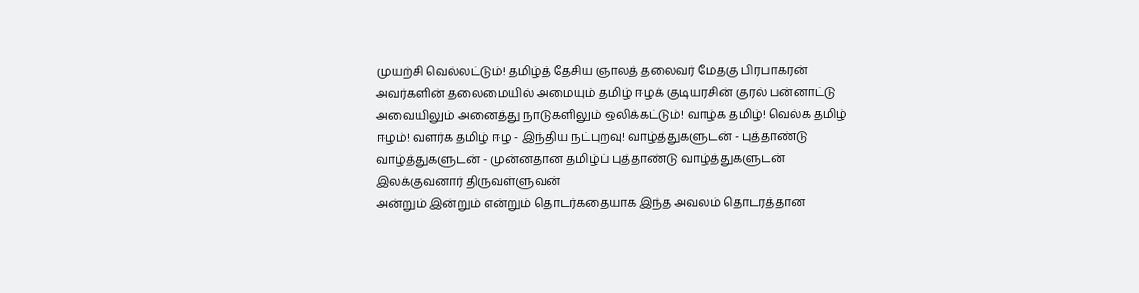முயற்சி வெல்லட்டும்! தமிழ்த் தேசிய ஞாலத் தலைவர் மேதகு பிரபாகரன் அவர்களின் தலைமையில் அமையும் தமிழ் ஈழக் குடியரசின் குரல் பன்னாட்டு அவையிலும் அனைத்து நாடுகளிலும் ஒலிக்கட்டும்! வாழ்க தமிழ்! வெல்க தமிழ் ஈழம்! வளர்க தமிழ் ஈழ - இந்திய நட்புறவு! வாழ்த்துகளுடன் - புத்தாண்டு வாழ்த்துகளுடன் - முன்னதான தமிழ்ப் புத்தாண்டு வாழ்த்துகளுடன் இலக்குவனார் திருவள்ளுவன்
அன்றும் இன்றும் என்றும் தொடர்கதையாக இந்த அவலம் தொடரத்தான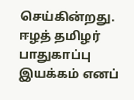செய்கின்றது. ஈழத் தமிழர் பாதுகாப்பு இயக்கம் எனப்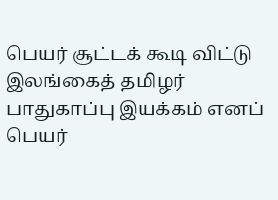பெயர் சூட்டக் கூடி விட்டு இலங்கைத் தமிழர் பாதுகாப்பு இயக்கம் எனப் பெயர்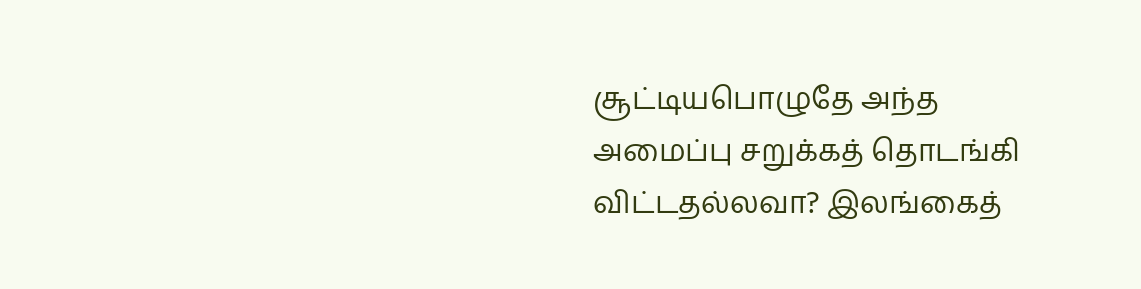சூட்டியபொழுதே அந்த அமைப்பு சறுக்கத் தொடங்கி விட்டதல்லவா? இலங்கைத்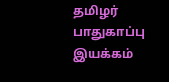தமிழர் பாதுகாப்பு இயக்கம்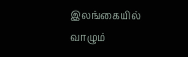இலங்கையில் வாழும்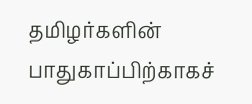தமிழர்களின் பாதுகாப்பிற்காகச்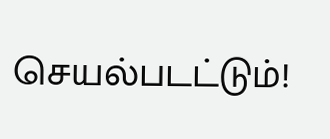செயல்படட்டும்!